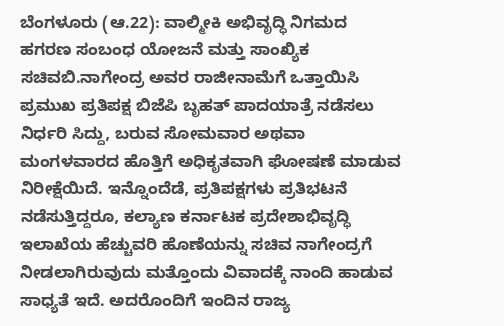ಬೆಂಗಳೂರು (ಆ.22): ವಾಲ್ಮೀಕಿ ಅಭಿವೃದ್ಧಿ ನಿಗಮದ ಹಗರಣ ಸಂಬಂಧ ಯೋಜನೆ ಮತ್ತು ಸಾಂಖ್ಯಿಕ ಸಚಿವಬಿ.ನಾಗೇಂದ್ರ ಅವರ ರಾಜೀನಾಮೆಗೆ ಒತ್ತಾಯಿಸಿ ಪ್ರಮುಖ ಪ್ರತಿಪಕ್ಷ ಬಿಜೆಪಿ ಬೃಹತ್ ಪಾದಯಾತ್ರೆ ನಡೆಸಲು ನಿರ್ಧರಿ ಸಿದ್ದು, ಬರುವ ಸೋಮವಾರ ಅಥವಾ ಮಂಗಳವಾರದ ಹೊತ್ತಿಗೆ ಅಧಿಕೃತವಾಗಿ ಘೋಷಣೆ ಮಾಡುವ ನಿರೀಕ್ಷೆಯಿದೆ. ಇನ್ನೊಂದೆಡೆ, ಪ್ರತಿಪಕ್ಷಗಳು ಪ್ರತಿಭಟನೆ ನಡೆಸುತ್ತಿದ್ದರೂ, ಕಲ್ಯಾಣ ಕರ್ನಾಟಕ ಪ್ರದೇಶಾಭಿವೃದ್ಧಿ ಇಲಾಖೆಯ ಹೆಚ್ಚುವರಿ ಹೊಣೆಯನ್ನು ಸಚಿವ ನಾಗೇಂದ್ರಗೆ ನೀಡಲಾಗಿರುವುದು ಮತ್ತೊಂದು ವಿವಾದಕ್ಕೆ ನಾಂದಿ ಹಾಡುವ ಸಾಧ್ಯತೆ ಇದೆ. ಅದರೊಂದಿಗೆ ಇಂದಿನ ರಾಜ್ಯ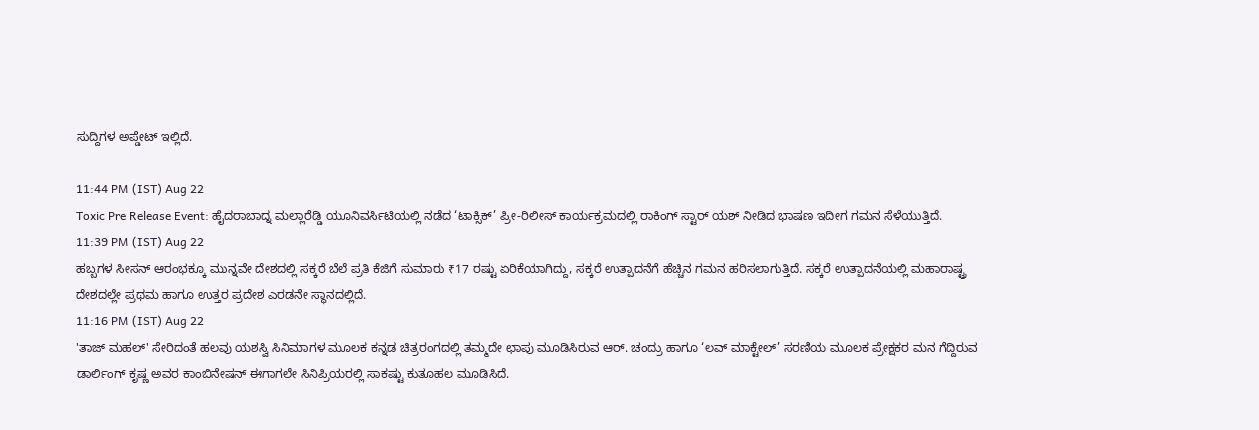ಸುದ್ದಿಗಳ ಅಪ್ಡೇಟ್ ಇಲ್ಲಿದೆ.

11:44 PM (IST) Aug 22
Toxic Pre Release Event: ಹೈದರಾಬಾದ್ನ ಮಲ್ಲಾರೆಡ್ಡಿ ಯೂನಿವರ್ಸಿಟಿಯಲ್ಲಿ ನಡೆದ ‘ಟಾಕ್ಸಿಕ್’ ಪ್ರೀ-ರಿಲೀಸ್ ಕಾರ್ಯಕ್ರಮದಲ್ಲಿ ರಾಕಿಂಗ್ ಸ್ಟಾರ್ ಯಶ್ ನೀಡಿದ ಭಾಷಣ ಇದೀಗ ಗಮನ ಸೆಳೆಯುತ್ತಿದೆ.
11:39 PM (IST) Aug 22
ಹಬ್ಬಗಳ ಸೀಸನ್ ಆರಂಭಕ್ಕೂ ಮುನ್ನವೇ ದೇಶದಲ್ಲಿ ಸಕ್ಕರೆ ಬೆಲೆ ಪ್ರತಿ ಕೆಜಿಗೆ ಸುಮಾರು ₹17 ರಷ್ಟು ಏರಿಕೆಯಾಗಿದ್ದು, ಸಕ್ಕರೆ ಉತ್ಪಾದನೆಗೆ ಹೆಚ್ಚಿನ ಗಮನ ಹರಿಸಲಾಗುತ್ತಿದೆ. ಸಕ್ಕರೆ ಉತ್ಪಾದನೆಯಲ್ಲಿ ಮಹಾರಾಷ್ಟ್ರ ದೇಶದಲ್ಲೇ ಪ್ರಥಮ ಹಾಗೂ ಉತ್ತರ ಪ್ರದೇಶ ಎರಡನೇ ಸ್ಥಾನದಲ್ಲಿದೆ.
11:16 PM (IST) Aug 22
'ತಾಜ್ ಮಹಲ್' ಸೇರಿದಂತೆ ಹಲವು ಯಶಸ್ವಿ ಸಿನಿಮಾಗಳ ಮೂಲಕ ಕನ್ನಡ ಚಿತ್ರರಂಗದಲ್ಲಿ ತಮ್ಮದೇ ಛಾಪು ಮೂಡಿಸಿರುವ ಆರ್. ಚಂದ್ರು ಹಾಗೂ ‘ಲವ್ ಮಾಕ್ಟೇಲ್’ ಸರಣಿಯ ಮೂಲಕ ಪ್ರೇಕ್ಷಕರ ಮನ ಗೆದ್ದಿರುವ ಡಾರ್ಲಿಂಗ್ ಕೃಷ್ಣ ಅವರ ಕಾಂಬಿನೇಷನ್ ಈಗಾಗಲೇ ಸಿನಿಪ್ರಿಯರಲ್ಲಿ ಸಾಕಷ್ಟು ಕುತೂಹಲ ಮೂಡಿಸಿದೆ.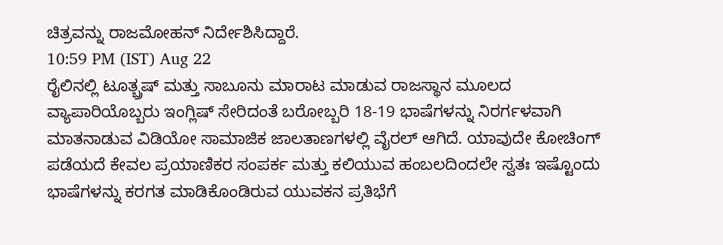ಚಿತ್ರವನ್ನು ರಾಜಮೋಹನ್ ನಿರ್ದೇಶಿಸಿದ್ದಾರೆ.
10:59 PM (IST) Aug 22
ರೈಲಿನಲ್ಲಿ ಟೂತ್ಬ್ರಷ್ ಮತ್ತು ಸಾಬೂನು ಮಾರಾಟ ಮಾಡುವ ರಾಜಸ್ಥಾನ ಮೂಲದ ವ್ಯಾಪಾರಿಯೊಬ್ಬರು ಇಂಗ್ಲಿಷ್ ಸೇರಿದಂತೆ ಬರೋಬ್ಬರಿ 18-19 ಭಾಷೆಗಳನ್ನು ನಿರರ್ಗಳವಾಗಿ ಮಾತನಾಡುವ ವಿಡಿಯೋ ಸಾಮಾಜಿಕ ಜಾಲತಾಣಗಳಲ್ಲಿ ವೈರಲ್ ಆಗಿದೆ. ಯಾವುದೇ ಕೋಚಿಂಗ್ ಪಡೆಯದೆ ಕೇವಲ ಪ್ರಯಾಣಿಕರ ಸಂಪರ್ಕ ಮತ್ತು ಕಲಿಯುವ ಹಂಬಲದಿಂದಲೇ ಸ್ವತಃ ಇಷ್ಟೊಂದು ಭಾಷೆಗಳನ್ನು ಕರಗತ ಮಾಡಿಕೊಂಡಿರುವ ಯುವಕನ ಪ್ರತಿಭೆಗೆ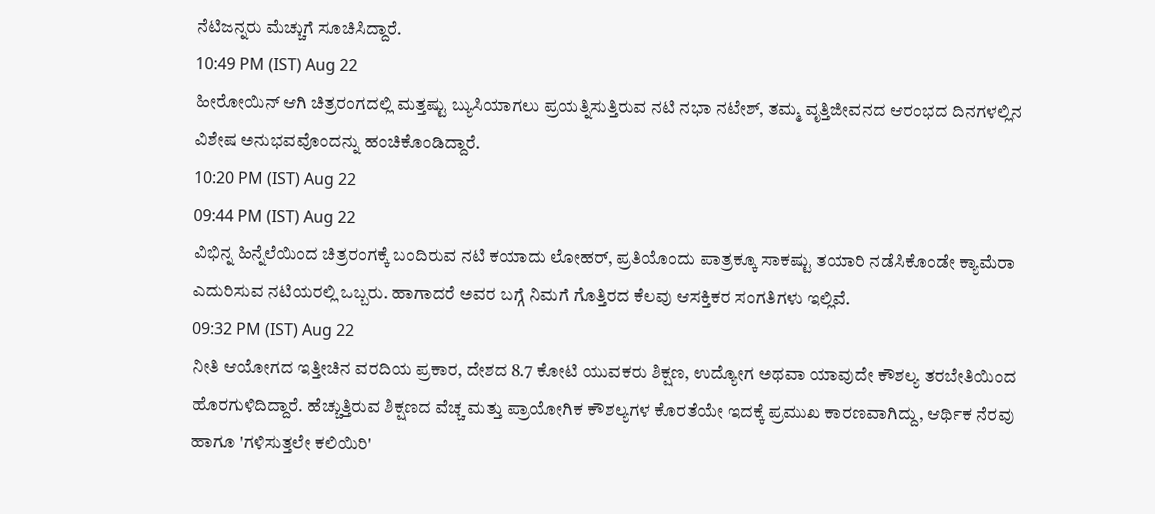ನೆಟಿಜನ್ನರು ಮೆಚ್ಚುಗೆ ಸೂಚಿಸಿದ್ದಾರೆ.
10:49 PM (IST) Aug 22
ಹೀರೋಯಿನ್ ಆಗಿ ಚಿತ್ರರಂಗದಲ್ಲಿ ಮತ್ತಷ್ಟು ಬ್ಯುಸಿಯಾಗಲು ಪ್ರಯತ್ನಿಸುತ್ತಿರುವ ನಟಿ ನಭಾ ನಟೇಶ್, ತಮ್ಮ ವೃತ್ತಿಜೀವನದ ಆರಂಭದ ದಿನಗಳಲ್ಲಿನ ವಿಶೇಷ ಅನುಭವವೊಂದನ್ನು ಹಂಚಿಕೊಂಡಿದ್ದಾರೆ.
10:20 PM (IST) Aug 22
09:44 PM (IST) Aug 22
ವಿಭಿನ್ನ ಹಿನ್ನೆಲೆಯಿಂದ ಚಿತ್ರರಂಗಕ್ಕೆ ಬಂದಿರುವ ನಟಿ ಕಯಾದು ಲೋಹರ್, ಪ್ರತಿಯೊಂದು ಪಾತ್ರಕ್ಕೂ ಸಾಕಷ್ಟು ತಯಾರಿ ನಡೆಸಿಕೊಂಡೇ ಕ್ಯಾಮೆರಾ ಎದುರಿಸುವ ನಟಿಯರಲ್ಲಿ ಒಬ್ಬರು. ಹಾಗಾದರೆ ಅವರ ಬಗ್ಗೆ ನಿಮಗೆ ಗೊತ್ತಿರದ ಕೆಲವು ಆಸಕ್ತಿಕರ ಸಂಗತಿಗಳು ಇಲ್ಲಿವೆ.
09:32 PM (IST) Aug 22
ನೀತಿ ಆಯೋಗದ ಇತ್ತೀಚಿನ ವರದಿಯ ಪ್ರಕಾರ, ದೇಶದ 8.7 ಕೋಟಿ ಯುವಕರು ಶಿಕ್ಷಣ, ಉದ್ಯೋಗ ಅಥವಾ ಯಾವುದೇ ಕೌಶಲ್ಯ ತರಬೇತಿಯಿಂದ ಹೊರಗುಳಿದಿದ್ದಾರೆ. ಹೆಚ್ಚುತ್ತಿರುವ ಶಿಕ್ಷಣದ ವೆಚ್ಚ ಮತ್ತು ಪ್ರಾಯೋಗಿಕ ಕೌಶಲ್ಯಗಳ ಕೊರತೆಯೇ ಇದಕ್ಕೆ ಪ್ರಮುಖ ಕಾರಣವಾಗಿದ್ದು, ಆರ್ಥಿಕ ನೆರವು ಹಾಗೂ 'ಗಳಿಸುತ್ತಲೇ ಕಲಿಯಿರಿ'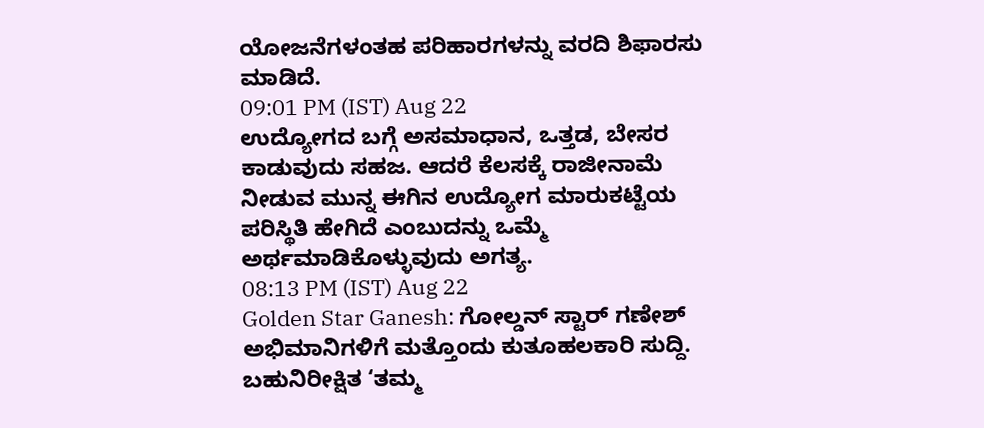ಯೋಜನೆಗಳಂತಹ ಪರಿಹಾರಗಳನ್ನು ವರದಿ ಶಿಫಾರಸು ಮಾಡಿದೆ.
09:01 PM (IST) Aug 22
ಉದ್ಯೋಗದ ಬಗ್ಗೆ ಅಸಮಾಧಾನ, ಒತ್ತಡ, ಬೇಸರ ಕಾಡುವುದು ಸಹಜ. ಆದರೆ ಕೆಲಸಕ್ಕೆ ರಾಜೀನಾಮೆ ನೀಡುವ ಮುನ್ನ ಈಗಿನ ಉದ್ಯೋಗ ಮಾರುಕಟ್ಟೆಯ ಪರಿಸ್ಥಿತಿ ಹೇಗಿದೆ ಎಂಬುದನ್ನು ಒಮ್ಮೆ ಅರ್ಥಮಾಡಿಕೊಳ್ಳುವುದು ಅಗತ್ಯ.
08:13 PM (IST) Aug 22
Golden Star Ganesh: ಗೋಲ್ಡನ್ ಸ್ಟಾರ್ ಗಣೇಶ್ ಅಭಿಮಾನಿಗಳಿಗೆ ಮತ್ತೊಂದು ಕುತೂಹಲಕಾರಿ ಸುದ್ದಿ. ಬಹುನಿರೀಕ್ಷಿತ ‘ತಮ್ಮ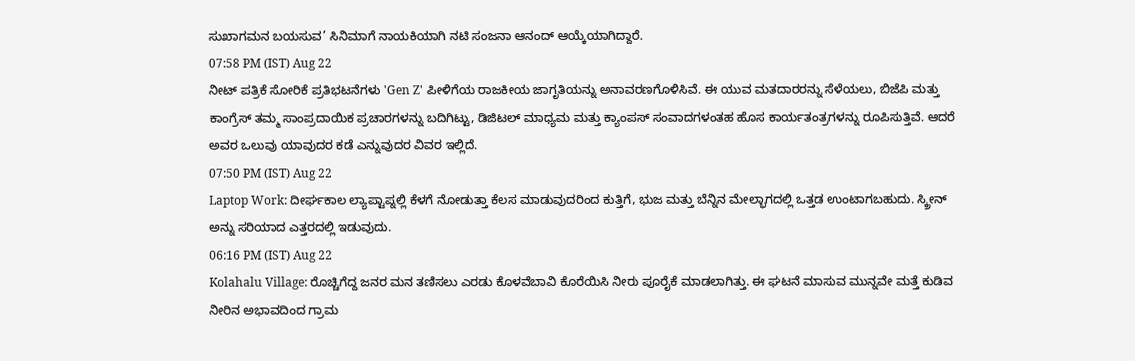ಸುಖಾಗಮನ ಬಯಸುವ’ ಸಿನಿಮಾಗೆ ನಾಯಕಿಯಾಗಿ ನಟಿ ಸಂಜನಾ ಆನಂದ್ ಆಯ್ಕೆಯಾಗಿದ್ದಾರೆ.
07:58 PM (IST) Aug 22
ನೀಟ್ ಪತ್ರಿಕೆ ಸೋರಿಕೆ ಪ್ರತಿಭಟನೆಗಳು 'Gen Z' ಪೀಳಿಗೆಯ ರಾಜಕೀಯ ಜಾಗೃತಿಯನ್ನು ಅನಾವರಣಗೊಳಿಸಿವೆ. ಈ ಯುವ ಮತದಾರರನ್ನು ಸೆಳೆಯಲು, ಬಿಜೆಪಿ ಮತ್ತು ಕಾಂಗ್ರೆಸ್ ತಮ್ಮ ಸಾಂಪ್ರದಾಯಿಕ ಪ್ರಚಾರಗಳನ್ನು ಬದಿಗಿಟ್ಟು, ಡಿಜಿಟಲ್ ಮಾಧ್ಯಮ ಮತ್ತು ಕ್ಯಾಂಪಸ್ ಸಂವಾದಗಳಂತಹ ಹೊಸ ಕಾರ್ಯತಂತ್ರಗಳನ್ನು ರೂಪಿಸುತ್ತಿವೆ. ಆದರೆ ಅವರ ಒಲುವು ಯಾವುದರ ಕಡೆ ಎನ್ನುವುದರ ವಿವರ ಇಲ್ಲಿದೆ.
07:50 PM (IST) Aug 22
Laptop Work: ದೀರ್ಘಕಾಲ ಲ್ಯಾಪ್ಟಾಪ್ನಲ್ಲಿ ಕೆಳಗೆ ನೋಡುತ್ತಾ ಕೆಲಸ ಮಾಡುವುದರಿಂದ ಕುತ್ತಿಗೆ, ಭುಜ ಮತ್ತು ಬೆನ್ನಿನ ಮೇಲ್ಭಾಗದಲ್ಲಿ ಒತ್ತಡ ಉಂಟಾಗಬಹುದು. ಸ್ಕ್ರೀನ್ ಅನ್ನು ಸರಿಯಾದ ಎತ್ತರದಲ್ಲಿ ಇಡುವುದು.
06:16 PM (IST) Aug 22
Kolahalu Village: ರೊಚ್ಚಿಗೆದ್ದ ಜನರ ಮನ ತಣಿಸಲು ಎರಡು ಕೊಳವೆಬಾವಿ ಕೊರೆಯಿಸಿ ನೀರು ಪೂರೈಕೆ ಮಾಡಲಾಗಿತ್ತು. ಈ ಘಟನೆ ಮಾಸುವ ಮುನ್ನವೇ ಮತ್ತೆ ಕುಡಿವ ನೀರಿನ ಅಭಾವದಿಂದ ಗ್ರಾಮ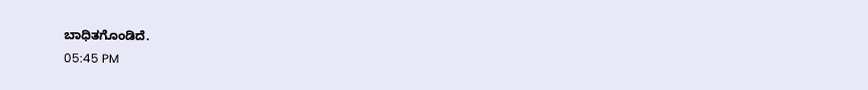ಬಾಧಿತಗೊಂಡಿದೆ.
05:45 PM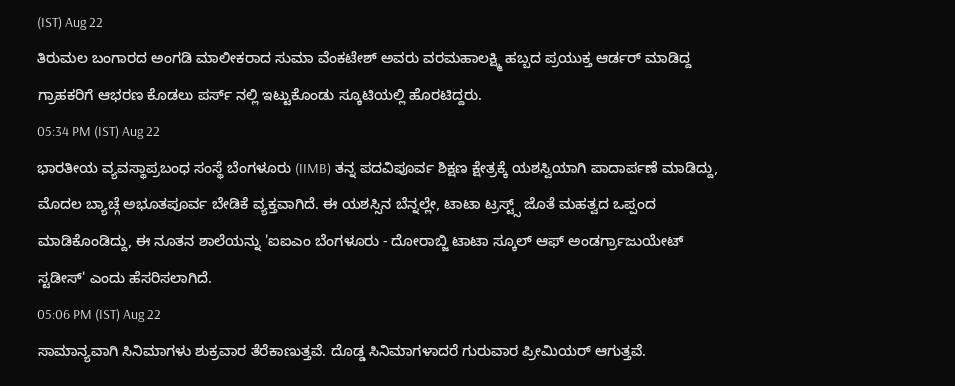(IST) Aug 22
ತಿರುಮಲ ಬಂಗಾರದ ಅಂಗಡಿ ಮಾಲೀಕರಾದ ಸುಮಾ ವೆಂಕಟೇಶ್ ಅವರು ವರಮಹಾಲಕ್ಷ್ಮಿ ಹಬ್ಬದ ಪ್ರಯುಕ್ತ ಆರ್ಡರ್ ಮಾಡಿದ್ದ ಗ್ರಾಹಕರಿಗೆ ಆಭರಣ ಕೊಡಲು ಪರ್ಸ್ ನಲ್ಲಿ ಇಟ್ಟುಕೊಂಡು ಸ್ಕೂಟಿಯಲ್ಲಿ ಹೊರಟಿದ್ದರು.
05:34 PM (IST) Aug 22
ಭಾರತೀಯ ವ್ಯವಸ್ಥಾಪ್ರಬಂಧ ಸಂಸ್ಥೆ ಬೆಂಗಳೂರು (IIMB) ತನ್ನ ಪದವಿಪೂರ್ವ ಶಿಕ್ಷಣ ಕ್ಷೇತ್ರಕ್ಕೆ ಯಶಸ್ವಿಯಾಗಿ ಪಾದಾರ್ಪಣೆ ಮಾಡಿದ್ದು, ಮೊದಲ ಬ್ಯಾಚ್ಗೆ ಅಭೂತಪೂರ್ವ ಬೇಡಿಕೆ ವ್ಯಕ್ತವಾಗಿದೆ. ಈ ಯಶಸ್ಸಿನ ಬೆನ್ನಲ್ಲೇ, ಟಾಟಾ ಟ್ರಸ್ಟ್ಸ್ ಜೊತೆ ಮಹತ್ವದ ಒಪ್ಪಂದ ಮಾಡಿಕೊಂಡಿದ್ದು, ಈ ನೂತನ ಶಾಲೆಯನ್ನು 'ಐಐಎಂ ಬೆಂಗಳೂರು - ದೋರಾಬ್ಜಿ ಟಾಟಾ ಸ್ಕೂಲ್ ಆಫ್ ಅಂಡರ್ಗ್ರಾಜುಯೇಟ್ ಸ್ಟಡೀಸ್' ಎಂದು ಹೆಸರಿಸಲಾಗಿದೆ.
05:06 PM (IST) Aug 22
ಸಾಮಾನ್ಯವಾಗಿ ಸಿನಿಮಾಗಳು ಶುಕ್ರವಾರ ತೆರೆಕಾಣುತ್ತವೆ. ದೊಡ್ಡ ಸಿನಿಮಾಗಳಾದರೆ ಗುರುವಾರ ಪ್ರೀಮಿಯರ್ ಆಗುತ್ತವೆ.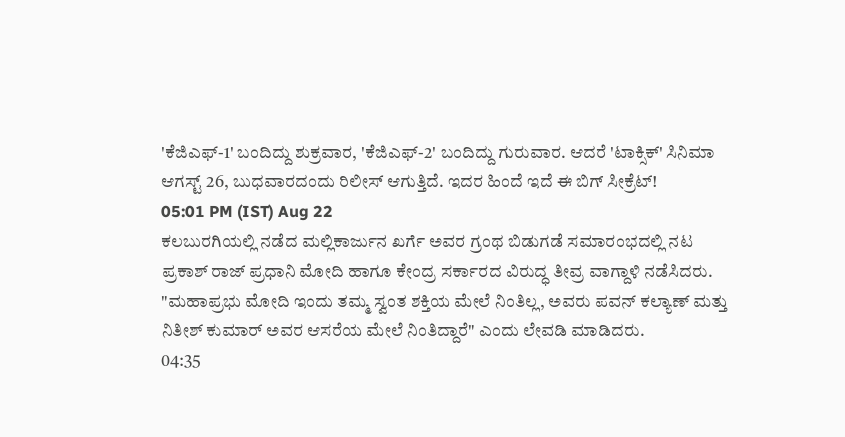'ಕೆಜಿಎಫ್-1' ಬಂದಿದ್ದು ಶುಕ್ರವಾರ, 'ಕೆಜಿಎಫ್-2' ಬಂದಿದ್ದು ಗುರುವಾರ. ಆದರೆ 'ಟಾಕ್ಸಿಕ್' ಸಿನಿಮಾ ಆಗಸ್ಟ್ 26, ಬುಧವಾರದಂದು ರಿಲೀಸ್ ಆಗುತ್ತಿದೆ. ಇದರ ಹಿಂದೆ ಇದೆ ಈ ಬಿಗ್ ಸೀಕ್ರೆಟ್!
05:01 PM (IST) Aug 22
ಕಲಬುರಗಿಯಲ್ಲಿ ನಡೆದ ಮಲ್ಲಿಕಾರ್ಜುನ ಖರ್ಗೆ ಅವರ ಗ್ರಂಥ ಬಿಡುಗಡೆ ಸಮಾರಂಭದಲ್ಲಿ ನಟ ಪ್ರಕಾಶ್ ರಾಜ್ ಪ್ರಧಾನಿ ಮೋದಿ ಹಾಗೂ ಕೇಂದ್ರ ಸರ್ಕಾರದ ವಿರುದ್ಧ ತೀವ್ರ ವಾಗ್ದಾಳಿ ನಡೆಸಿದರು. "ಮಹಾಪ್ರಭು ಮೋದಿ ಇಂದು ತಮ್ಮ ಸ್ವಂತ ಶಕ್ತಿಯ ಮೇಲೆ ನಿಂತಿಲ್ಲ, ಅವರು ಪವನ್ ಕಲ್ಯಾಣ್ ಮತ್ತು ನಿತೀಶ್ ಕುಮಾರ್ ಅವರ ಆಸರೆಯ ಮೇಲೆ ನಿಂತಿದ್ದಾರೆ" ಎಂದು ಲೇವಡಿ ಮಾಡಿದರು.
04:35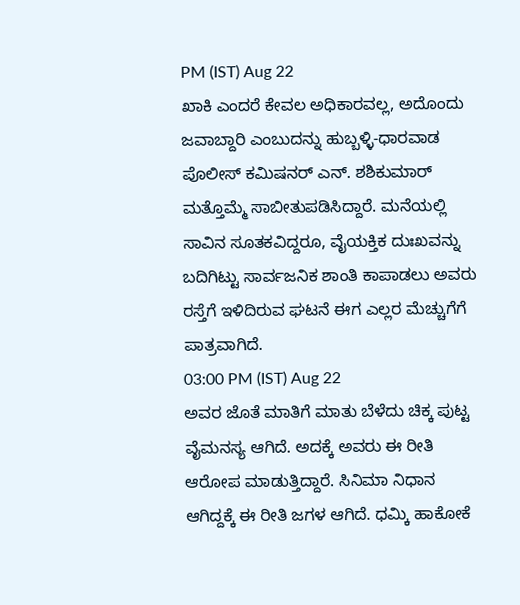PM (IST) Aug 22
ಖಾಕಿ ಎಂದರೆ ಕೇವಲ ಅಧಿಕಾರವಲ್ಲ, ಅದೊಂದು ಜವಾಬ್ದಾರಿ ಎಂಬುದನ್ನು ಹುಬ್ಬಳ್ಳಿ-ಧಾರವಾಡ ಪೊಲೀಸ್ ಕಮಿಷನರ್ ಎನ್. ಶಶಿಕುಮಾರ್ ಮತ್ತೊಮ್ಮೆ ಸಾಬೀತುಪಡಿಸಿದ್ದಾರೆ. ಮನೆಯಲ್ಲಿ ಸಾವಿನ ಸೂತಕವಿದ್ದರೂ, ವೈಯಕ್ತಿಕ ದುಃಖವನ್ನು ಬದಿಗಿಟ್ಟು ಸಾರ್ವಜನಿಕ ಶಾಂತಿ ಕಾಪಾಡಲು ಅವರು ರಸ್ತೆಗೆ ಇಳಿದಿರುವ ಘಟನೆ ಈಗ ಎಲ್ಲರ ಮೆಚ್ಚುಗೆಗೆ ಪಾತ್ರವಾಗಿದೆ.
03:00 PM (IST) Aug 22
ಅವರ ಜೊತೆ ಮಾತಿಗೆ ಮಾತು ಬೆಳೆದು ಚಿಕ್ಕ ಪುಟ್ಟ ವೈಮನಸ್ಯ ಆಗಿದೆ. ಅದಕ್ಕೆ ಅವರು ಈ ರೀತಿ ಆರೋಪ ಮಾಡುತ್ತಿದ್ದಾರೆ. ಸಿನಿಮಾ ನಿಧಾನ ಆಗಿದ್ದಕ್ಕೆ ಈ ರೀತಿ ಜಗಳ ಆಗಿದೆ. ಧಮ್ಕಿ ಹಾಕೋಕೆ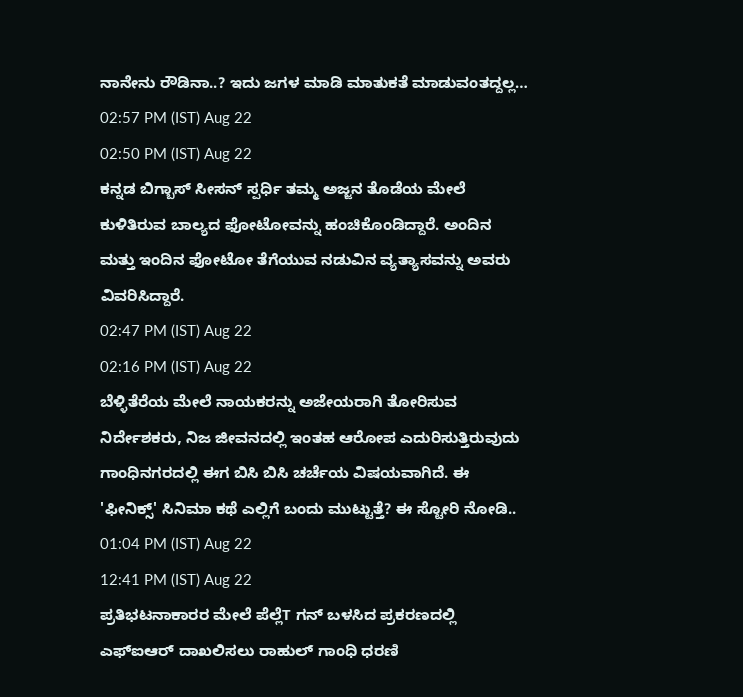ನಾನೇನು ರೌಡಿನಾ..? ಇದು ಜಗಳ ಮಾಡಿ ಮಾತುಕತೆ ಮಾಡುವಂತದ್ದಲ್ಲ…
02:57 PM (IST) Aug 22
02:50 PM (IST) Aug 22
ಕನ್ನಡ ಬಿಗ್ಬಾಸ್ ಸೀಸನ್ ಸ್ಪರ್ಧಿ ತಮ್ಮ ಅಜ್ಜನ ತೊಡೆಯ ಮೇಲೆ ಕುಳಿತಿರುವ ಬಾಲ್ಯದ ಫೋಟೋವನ್ನು ಹಂಚಿಕೊಂಡಿದ್ದಾರೆ. ಅಂದಿನ ಮತ್ತು ಇಂದಿನ ಫೋಟೋ ತೆಗೆಯುವ ನಡುವಿನ ವ್ಯತ್ಯಾಸವನ್ನು ಅವರು ವಿವರಿಸಿದ್ದಾರೆ.
02:47 PM (IST) Aug 22
02:16 PM (IST) Aug 22
ಬೆಳ್ಳಿತೆರೆಯ ಮೇಲೆ ನಾಯಕರನ್ನು ಅಜೇಯರಾಗಿ ತೋರಿಸುವ ನಿರ್ದೇಶಕರು, ನಿಜ ಜೀವನದಲ್ಲಿ ಇಂತಹ ಆರೋಪ ಎದುರಿಸುತ್ತಿರುವುದು ಗಾಂಧಿನಗರದಲ್ಲಿ ಈಗ ಬಿಸಿ ಬಿಸಿ ಚರ್ಚೆಯ ವಿಷಯವಾಗಿದೆ. ಈ 'ಫೀನಿಕ್ಸ್' ಸಿನಿಮಾ ಕಥೆ ಎಲ್ಲಿಗೆ ಬಂದು ಮುಟ್ಟುತ್ತೆ? ಈ ಸ್ಟೋರಿ ನೋಡಿ..
01:04 PM (IST) Aug 22
12:41 PM (IST) Aug 22
ಪ್ರತಿಭಟನಾಕಾರರ ಮೇಲೆ ಪೆಲ್ಲೆT ಗನ್ ಬಳಸಿದ ಪ್ರಕರಣದಲ್ಲಿ ಎಫ್ಐಆರ್ ದಾಖಲಿಸಲು ರಾಹುಲ್ ಗಾಂಧಿ ಧರಣಿ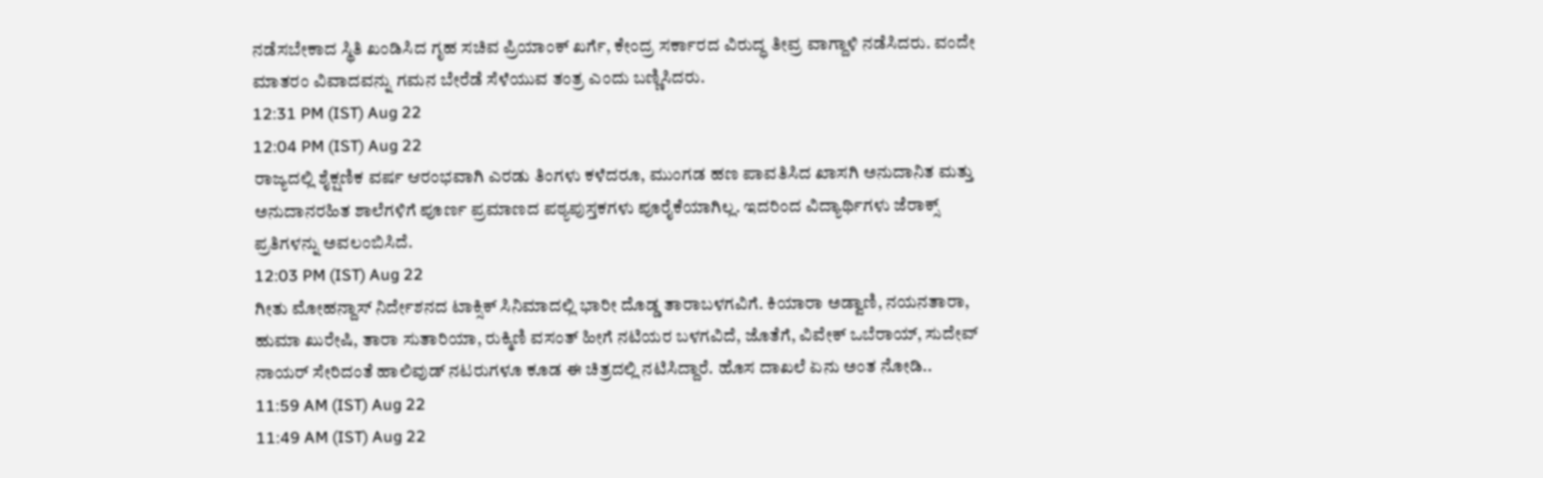ನಡೆಸಬೇಕಾದ ಸ್ಥಿತಿ ಖಂಡಿಸಿದ ಗೃಹ ಸಚಿವ ಪ್ರಿಯಾಂಕ್ ಖರ್ಗೆ, ಕೇಂದ್ರ ಸರ್ಕಾರದ ವಿರುದ್ಧ ತೀವ್ರ ವಾಗ್ದಾಳಿ ನಡೆಸಿದರು. ವಂದೇ ಮಾತರಂ ವಿವಾದವನ್ನು ಗಮನ ಬೇರೆಡೆ ಸೆಳೆಯುವ ತಂತ್ರ ಎಂದು ಬಣ್ಣಿಸಿದರು.
12:31 PM (IST) Aug 22
12:04 PM (IST) Aug 22
ರಾಜ್ಯದಲ್ಲಿ ಶೈಕ್ಷಣಿಕ ವರ್ಷ ಆರಂಭವಾಗಿ ಎರಡು ತಿಂಗಳು ಕಳೆದರೂ, ಮುಂಗಡ ಹಣ ಪಾವತಿಸಿದ ಖಾಸಗಿ ಅನುದಾನಿತ ಮತ್ತು ಅನುದಾನರಹಿತ ಶಾಲೆಗಳಿಗೆ ಪೂರ್ಣ ಪ್ರಮಾಣದ ಪಠ್ಯಪುಸ್ತಕಗಳು ಪೂರೈಕೆಯಾಗಿಲ್ಲ. ಇದರಿಂದ ವಿದ್ಯಾರ್ಥಿಗಳು ಜೆರಾಕ್ಸ್ ಪ್ರತಿಗಳನ್ನು ಅವಲಂಬಿಸಿದೆ.
12:03 PM (IST) Aug 22
ಗೀತು ಮೋಹನ್ದಾಸ್ ನಿರ್ದೇಶನದ ಟಾಕ್ಸಿಕ್ ಸಿನಿಮಾದಲ್ಲಿ ಭಾರೀ ದೊಡ್ಡ ತಾರಾಬಳಗವಿಗೆ. ಕಿಯಾರಾ ಅಡ್ವಾಣಿ, ನಯನತಾರಾ, ಹುಮಾ ಖುರೇಷಿ, ತಾರಾ ಸುತಾರಿಯಾ, ರುಕ್ಮಿಣಿ ವಸಂತ್ ಹೀಗೆ ನಟಿಯರ ಬಳಗವಿದೆ, ಜೊತೆಗೆ, ವಿವೇಕ್ ಒಬೆರಾಯ್, ಸುದೇವ್ ನಾಯರ್ ಸೇರಿದಂತೆ ಹಾಲಿವುಡ್ ನಟರುಗಳೂ ಕೂಡ ಈ ಚಿತ್ರದಲ್ಲಿ ನಟಿಸಿದ್ದಾರೆ. ಹೊಸ ದಾಖಲೆ ಏನು ಅಂತ ನೋಡಿ..
11:59 AM (IST) Aug 22
11:49 AM (IST) Aug 22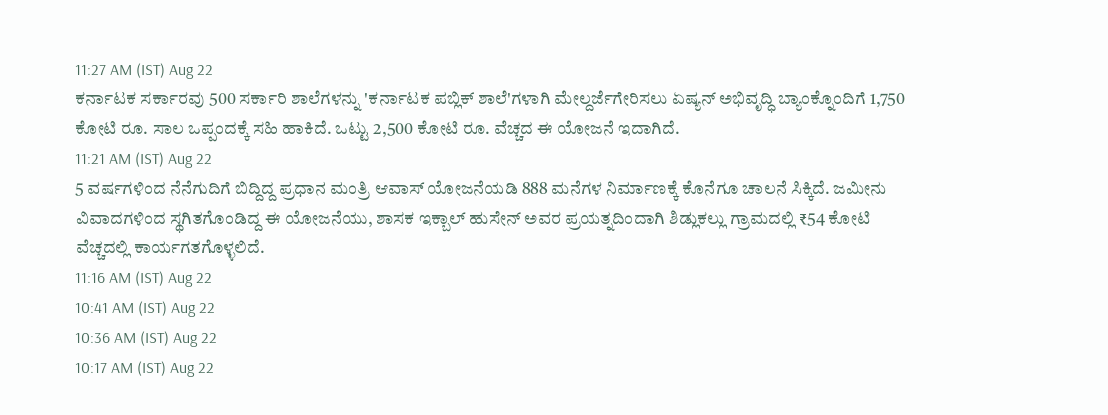11:27 AM (IST) Aug 22
ಕರ್ನಾಟಕ ಸರ್ಕಾರವು 500 ಸರ್ಕಾರಿ ಶಾಲೆಗಳನ್ನು 'ಕರ್ನಾಟಕ ಪಬ್ಲಿಕ್ ಶಾಲೆ'ಗಳಾಗಿ ಮೇಲ್ದರ್ಜೆಗೇರಿಸಲು ಏಷ್ಯನ್ ಅಭಿವೃದ್ಧಿ ಬ್ಯಾಂಕ್ನೊಂದಿಗೆ 1,750 ಕೋಟಿ ರೂ. ಸಾಲ ಒಪ್ಪಂದಕ್ಕೆ ಸಹಿ ಹಾಕಿದೆ. ಒಟ್ಟು 2,500 ಕೋಟಿ ರೂ. ವೆಚ್ಚದ ಈ ಯೋಜನೆ ಇದಾಗಿದೆ.
11:21 AM (IST) Aug 22
5 ವರ್ಷಗಳಿಂದ ನೆನೆಗುದಿಗೆ ಬಿದ್ದಿದ್ದ ಪ್ರಧಾನ ಮಂತ್ರಿ ಆವಾಸ್ ಯೋಜನೆಯಡಿ 888 ಮನೆಗಳ ನಿರ್ಮಾಣಕ್ಕೆ ಕೊನೆಗೂ ಚಾಲನೆ ಸಿಕ್ಕಿದೆ. ಜಮೀನು ವಿವಾದಗಳಿಂದ ಸ್ಥಗಿತಗೊಂಡಿದ್ದ ಈ ಯೋಜನೆಯು, ಶಾಸಕ ಇಕ್ಬಾಲ್ ಹುಸೇನ್ ಅವರ ಪ್ರಯತ್ನದಿಂದಾಗಿ ಶಿಡ್ಲುಕಲ್ಲು ಗ್ರಾಮದಲ್ಲಿ ₹54 ಕೋಟಿ ವೆಚ್ಚದಲ್ಲಿ ಕಾರ್ಯಗತಗೊಳ್ಳಲಿದೆ.
11:16 AM (IST) Aug 22
10:41 AM (IST) Aug 22
10:36 AM (IST) Aug 22
10:17 AM (IST) Aug 22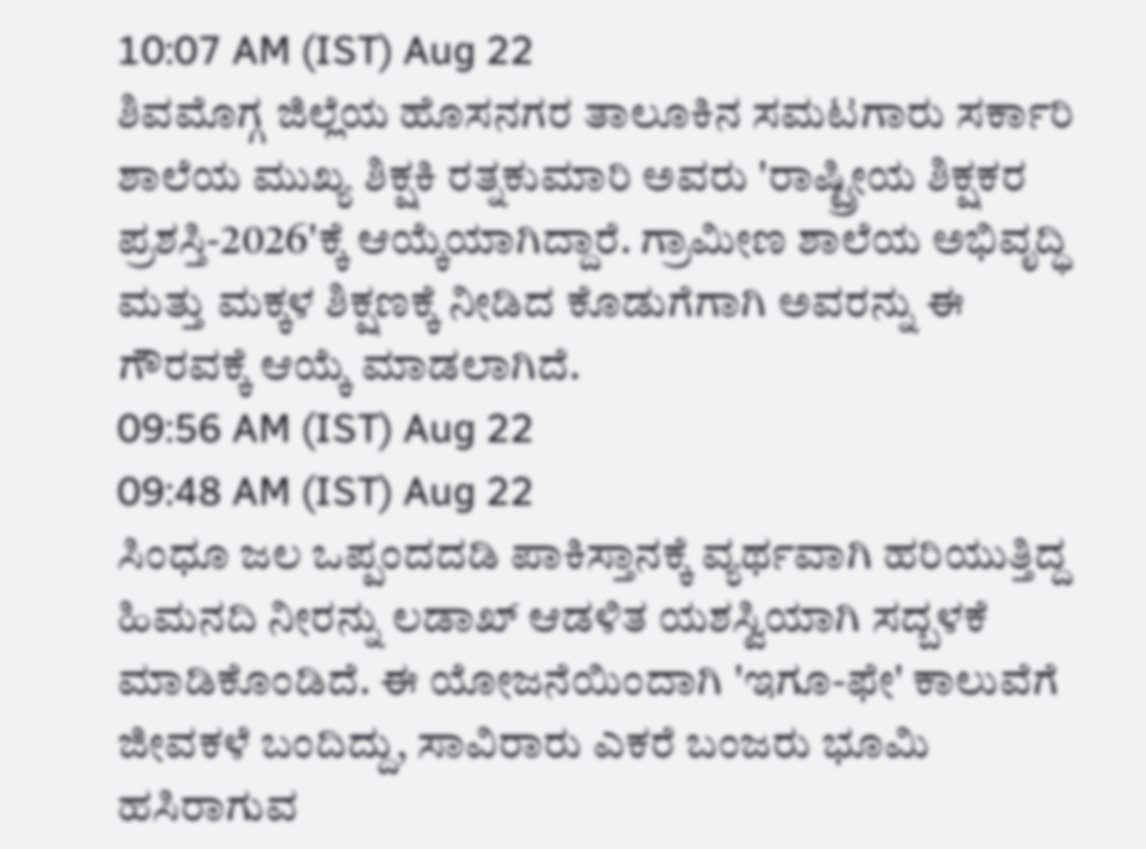10:07 AM (IST) Aug 22
ಶಿವಮೊಗ್ಗ ಜಿಲ್ಲೆಯ ಹೊಸನಗರ ತಾಲೂಕಿನ ಸಮಟಗಾರು ಸರ್ಕಾರಿ ಶಾಲೆಯ ಮುಖ್ಯ ಶಿಕ್ಷಕಿ ರತ್ನಕುಮಾರಿ ಅವರು 'ರಾಷ್ಟ್ರೀಯ ಶಿಕ್ಷಕರ ಪ್ರಶಸ್ತಿ-2026'ಕ್ಕೆ ಆಯ್ಕೆಯಾಗಿದ್ದಾರೆ. ಗ್ರಾಮೀಣ ಶಾಲೆಯ ಅಭಿವೃದ್ಧಿ ಮತ್ತು ಮಕ್ಕಳ ಶಿಕ್ಷಣಕ್ಕೆ ನೀಡಿದ ಕೊಡುಗೆಗಾಗಿ ಅವರನ್ನು ಈ ಗೌರವಕ್ಕೆ ಆಯ್ಕೆ ಮಾಡಲಾಗಿದೆ.
09:56 AM (IST) Aug 22
09:48 AM (IST) Aug 22
ಸಿಂಧೂ ಜಲ ಒಪ್ಪಂದದಡಿ ಪಾಕಿಸ್ತಾನಕ್ಕೆ ವ್ಯರ್ಥವಾಗಿ ಹರಿಯುತ್ತಿದ್ದ ಹಿಮನದಿ ನೀರನ್ನು ಲಡಾಖ್ ಆಡಳಿತ ಯಶಸ್ವಿಯಾಗಿ ಸದ್ಬಳಕೆ ಮಾಡಿಕೊಂಡಿದೆ. ಈ ಯೋಜನೆಯಿಂದಾಗಿ 'ಇಗೂ-ಫೇ' ಕಾಲುವೆಗೆ ಜೀವಕಳೆ ಬಂದಿದ್ದು, ಸಾವಿರಾರು ಎಕರೆ ಬಂಜರು ಭೂಮಿ ಹಸಿರಾಗುವ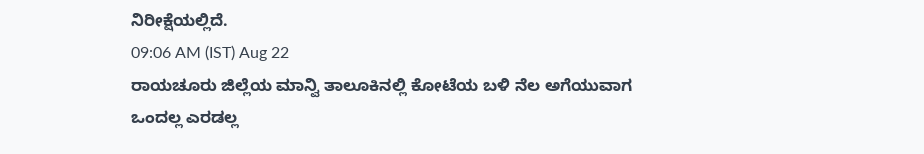ನಿರೀಕ್ಷೆಯಲ್ಲಿದೆ.
09:06 AM (IST) Aug 22
ರಾಯಚೂರು ಜಿಲ್ಲೆಯ ಮಾನ್ವಿ ತಾಲೂಕಿನಲ್ಲಿ ಕೋಟೆಯ ಬಳಿ ನೆಲ ಅಗೆಯುವಾಗ ಒಂದಲ್ಲ ಎರಡಲ್ಲ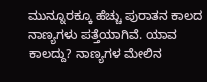ಮುನ್ನೂರಕ್ಕೂ ಹೆಚ್ಚು ಪುರಾತನ ಕಾಲದ ನಾಣ್ಯಗಳು ಪತ್ತೆಯಾಗಿವೆ. ಯಾವ ಕಾಲದ್ದು? ನಾಣ್ಯಗಳ ಮೇಲಿನ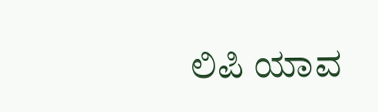ಲಿಪಿ ಯಾವ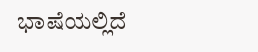ಭಾಷೆಯಲ್ಲಿದೆ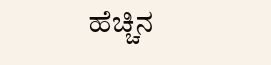ಹೆಚ್ಚಿನ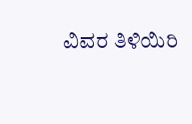ವಿವರ ತಿಳಿಯಿರಿ